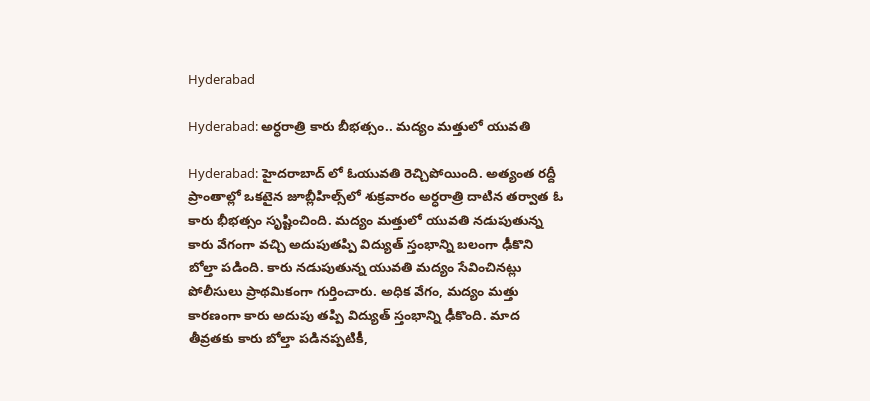Hyderabad

Hyderabad: అర్ధరాత్రి కారు బీభత్సం.. మద్యం మత్తులో యువతి

Hyderabad: హైదరాబాద్ లో ఓయువతి రెచ్చిపోయింది. అత్యంత రద్దీ ప్రాంతాల్లో ఒకటైన జూబ్లీహిల్స్‌లో శుక్రవారం అర్ధరాత్రి దాటిన తర్వాత ఓ కారు భీభత్సం సృష్టించింది. మద్యం మత్తులో యువతి నడుపుతున్న కారు వేగంగా వచ్చి అదుపుతప్పి విద్యుత్ స్తంభాన్ని బలంగా ఢీకొని బోల్తా పడింది. కారు నడుపుతున్న యువతి మద్యం సేవించినట్లు పోలీసులు ప్రాథమికంగా గుర్తించారు. అధిక వేగం, మద్యం మత్తు కారణంగా కారు అదుపు తప్పి విద్యుత్ స్తంభాన్ని ఢీకొంది. మాద తీవ్రతకు కారు బోల్తా పడినప్పటికీ,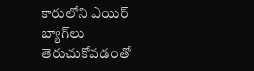కారులోని ఎయిర్ బ్యాగ్‌లు తెరుచుకోవడంతో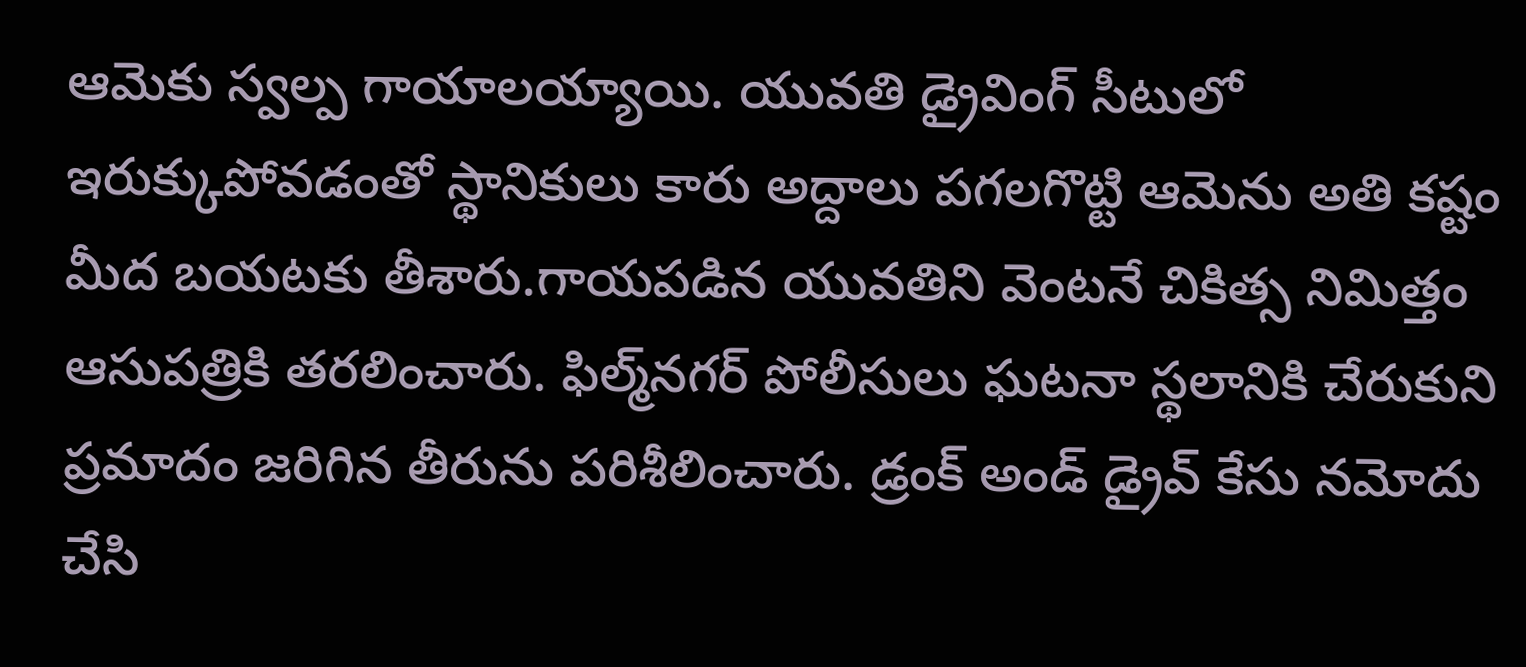ఆమెకు స్వల్ప గాయాలయ్యాయి. యువతి డ్రైవింగ్ సీటులో ఇరుక్కుపోవడంతో స్థానికులు కారు అద్దాలు పగలగొట్టి ఆమెను అతి కష్టం మీద బయటకు తీశారు.గాయపడిన యువతిని వెంటనే చికిత్స నిమిత్తం ఆసుపత్రికి తరలించారు. ఫిల్మ్‌నగర్ పోలీసులు ఘటనా స్థలానికి చేరుకుని ప్రమాదం జరిగిన తీరును పరిశీలించారు. డ్రంక్ అండ్ డ్రైవ్ కేసు నమోదు చేసి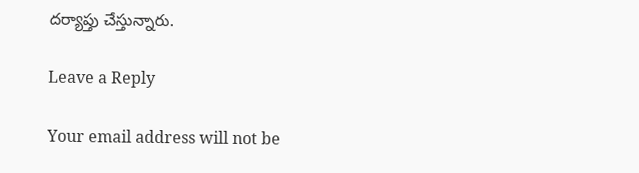దర్యాప్తు చేస్తున్నారు.

Leave a Reply

Your email address will not be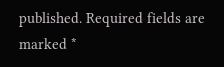published. Required fields are marked *